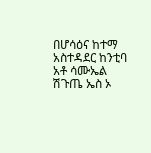በሆሳዕና ከተማ አስተዳደር ከንቲባ አቶ ሳሙኤል ሽጉጤ ኤስ ኦ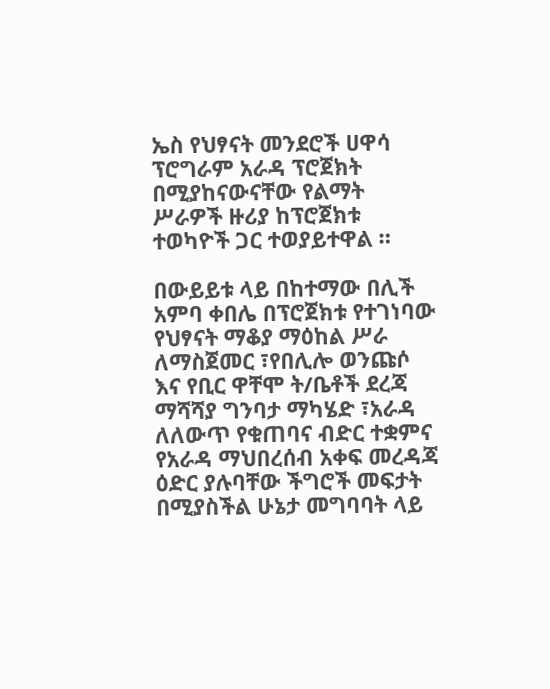ኤስ የህፃናት መንደሮች ሀዋሳ ፕሮግራም አራዳ ፕሮጀክት በሚያከናውናቸው የልማት ሥራዎች ዙሪያ ከፕሮጀክቱ ተወካዮች ጋር ተወያይተዋል ።

በውይይቱ ላይ በከተማው በሊች አምባ ቀበሌ በፕሮጀክቱ የተገነባው የህፃናት ማቆያ ማዕከል ሥራ ለማስጀመር ፣የበሊሎ ወንጩሶ እና የቢር ዋቸሞ ት/ቤቶች ደረጃ ማሻሻያ ግንባታ ማካሄድ ፣አራዳ ለለውጥ የቁጠባና ብድር ተቋምና የአራዳ ማህበረሰብ አቀፍ መረዳጃ ዕድር ያሉባቸው ችግሮች መፍታት በሚያስችል ሁኔታ መግባባት ላይ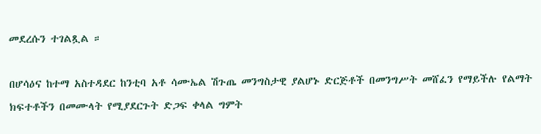መደረሱን ተገልጿል ።

በሆሳዕና ከተማ አስተዳደር ከንቲባ አቶ ሳሙኤል ሽጉጤ መንግስታዊ ያልሆኑ ድርጅቶች በመንግሥት መሸፈን የማይችሉ የልማት ክፍተቶችን በመሙላት የሚያደርጉት ድጋፍ ቀላል ግምት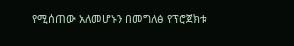የሚሰጠው አለመሆኑን በመግለፅ የፕሮጀክቱ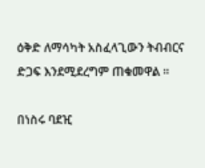ዕቅድ ለማሳካት አስፈላጊውን ትብብርና ድጋፍ እንደሚደረግም ጠቁመዋል ።

በነስሩ ባደዢ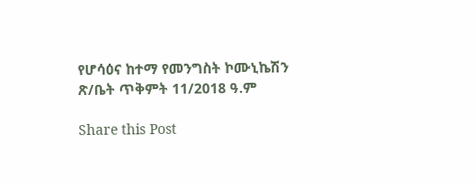የሆሳዕና ከተማ የመንግስት ኮሙኒኬሽን ጽ/ቤት ጥቅምት 11/2018 ዓ.ም

Share this Post